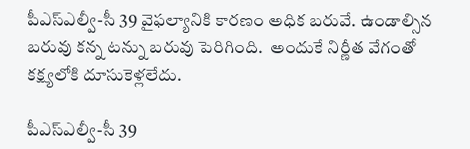పీఎస్‌ఎల్వీ-సీ 39 వైఫ‌ల్యానికి కార‌ణం అధిక బరువే. ఉండాల్సిన బరువు కన్న టన్ను బరువు పెరిగింది.  అందుకే నిర్ణీత వేగంతో కక్ష్యలోకి దూసుకెళ్లలేదు.

పీఎస్‌ఎల్వీ-సీ 39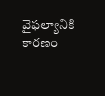వైఫ‌ల్యానికి కార‌ణం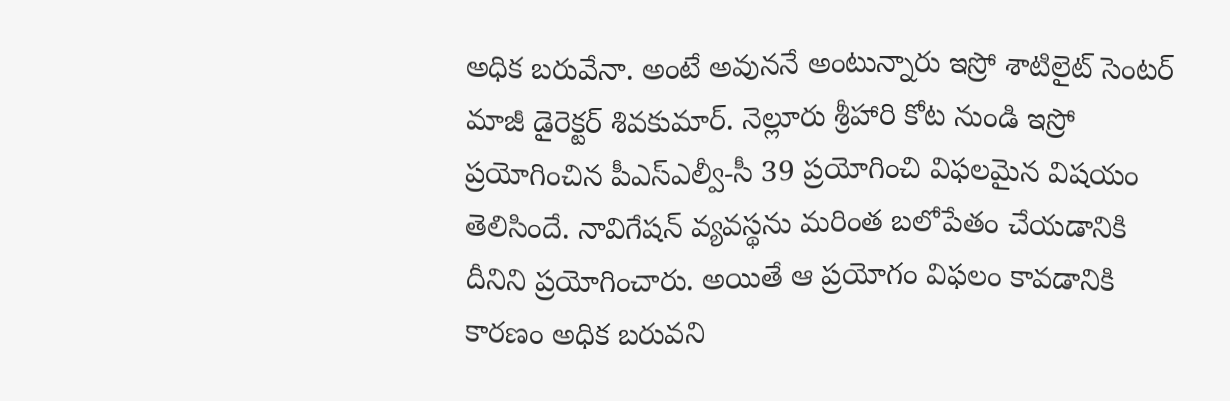అధిక బ‌రువేనా. అంటే అవున‌నే అంటున్నారు ఇస్రో శాటిలైట్‌ సెంటర్‌ మాజీ డైరెక్టర్‌ శివకుమార్‌. నెల్లూరు శ్రీహారి కోట నుండి ఇస్రో ప్ర‌యోగించిన పీఎస్‌ఎల్వీ-సీ 39 ప్ర‌యోగించి విఫ‌ల‌మైన విష‌యం తెలిసిందే. నావిగేష‌న్ వ్య‌వ‌స్థ‌ను మ‌రింత బ‌లోపేతం చేయడానికి దీనిని ప్ర‌యోగించారు. అయితే ఆ ప్రయోగం విఫలం కావడానికి కారణం అధిక బరువని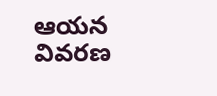ఆయ‌న వివ‌ర‌ణ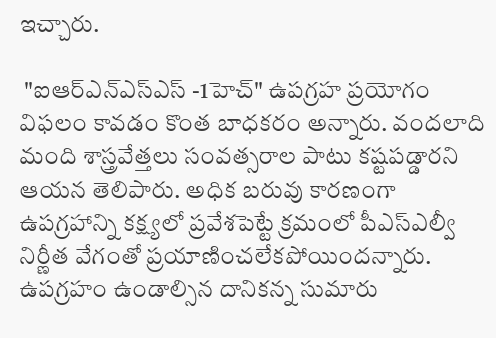ఇచ్చారు.

 "ఐఆర్‌ఎన్‌ఎస్ఎస్ -1హెచ్‌" ఉపగ్రహ ప్రయోగం విఫలం కావడం కొంత బాధ‌క‌రం అన్నారు. వంద‌లాది మంది శాస్త్ర‌వేత్త‌లు సంవ‌త్స‌రాల పాటు క‌ష్ట‌ప‌డ్డార‌ని ఆయ‌న తెలిపారు. అధిక బరువు కారణంగా ఉపగ్రహాన్ని కక్ష్యలో ప్రవేశపెట్టే క్రమంలో పీఎస్‌ఎల్వీ నిర్ణీత వేగంతో ప్రయాణించలేకపోయింద‌న్నారు. ఉప‌గ్ర‌హం ఉండాల్సిన దానిక‌న్న‌ సుమారు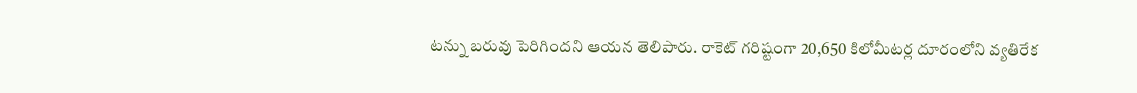టన్ను బరువు పెరిగిందని ఆయన తెలిపారు. రాకెట్ గరిష్టంగా 20,650 కిలోమీటర్ల దూరంలోని వ్య‌తిరేక‌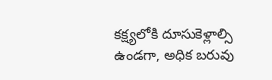కక్ష్యలోకి దూసుకెళ్లాల్సి ఉండగా, అధిక బరువు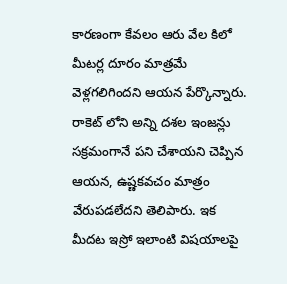కారణంగా కేవలం ఆరు వేల కిలో మీటర్ల దూరం మాత్రమే వెళ్లగలిగిందని ఆయన పేర్కొన్నారు. రాకెట్ లోని అన్ని దశల ఇంజన్లు సక్రమంగానే పని చేశాయని చెప్పిన ఆయన, ఉష్ణకవచం మాత్రం వేరుపడలేదని తెలిపారు. ఇక మీద‌ట ఇస్రో ఇలాంటి విష‌యాల‌పై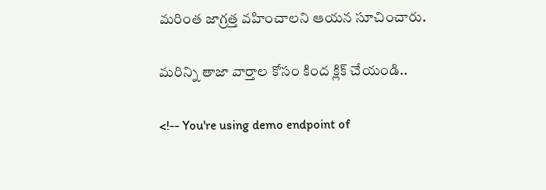మ‌రింత జాగ్ర‌త్త వ‌హించాల‌ని ఆయ‌న సూచించారు.

మరిన్ని తాజా వార్తాల కోసం కింద క్లిక్ చేయండి..

<!-- You're using demo endpoint of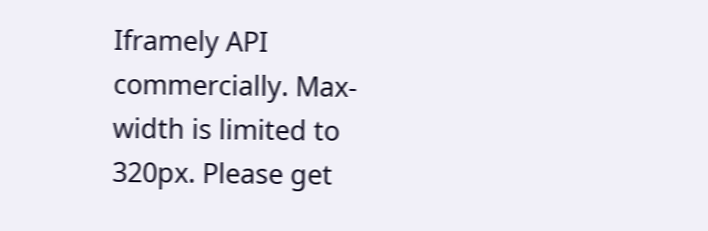Iframely API commercially. Max-width is limited to 320px. Please get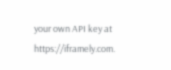your own API key at https://iframely.com.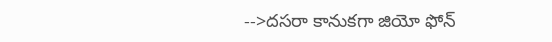-->ద‌స‌రా కానుక‌గా జియో ఫోన్‌